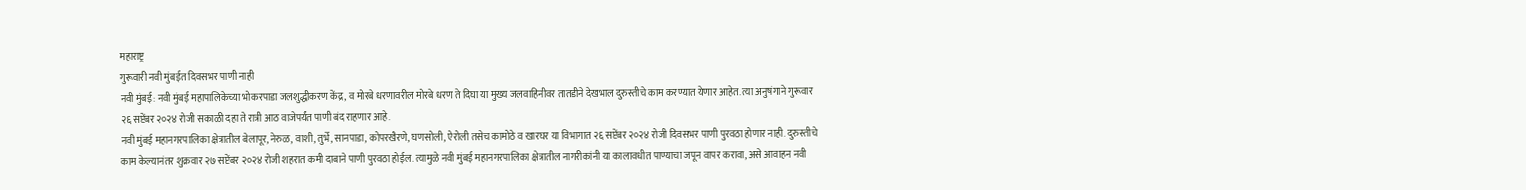महाराष्ट्र
गुरूवारी नवी मुंबईत दिवसभर पाणी नाही
नवी मुंबई: नवी मुंबई महापालिकेच्या भोकरपाडा जलशुद्धीकरण केंद्र, व मोरबे धरणावरील मोरबे धरण ते दिघा या मुख्य जलवाहिनीवर तातडीने देखभाल दुरुस्तीचे काम करण्यात येणार आहेत. त्या अनुषंगाने गुरूवार २६ सप्टेंबर २०२४ रोजी सकाळी दहा ते रात्री आठ वाजेपर्यंत पाणी बंद राहणार आहे.
नवी मुंबई महानगरपालिका क्षेत्रातील बेलापूर, नेरुळ, वाशी, तुर्भे, सानपाडा, कोपरखैरणे, घणसोली, ऐरोली तसेच कामोठे व खारघर या विभागात २६ सप्टेंबर २०२४ रोजी दिवसभर पाणी पुरवठा होणार नाही. दुरुस्तीचे काम केल्यानंतर शुक्रवार २७ सप्टेंबर २०२४ रोजी शहरात कमी दाबाने पाणी पुरवठा होईल. त्यामुळे नवी मुंबई महानगरपालिका क्षेत्रातील नागरीकांनी या कालावधीत पाण्याचा जपून वापर करावा, असे आवाहन नवी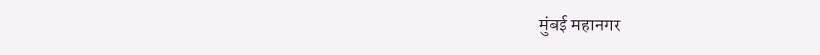मुंबई महानगर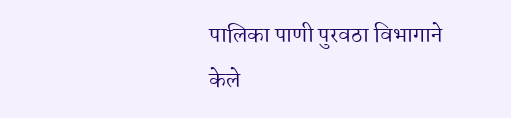पालिका पाणी पुरवठा विभागाने केले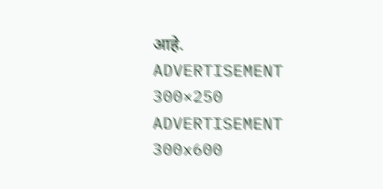आहे.
ADVERTISEMENT 300×250
ADVERTISEMENT 300x600